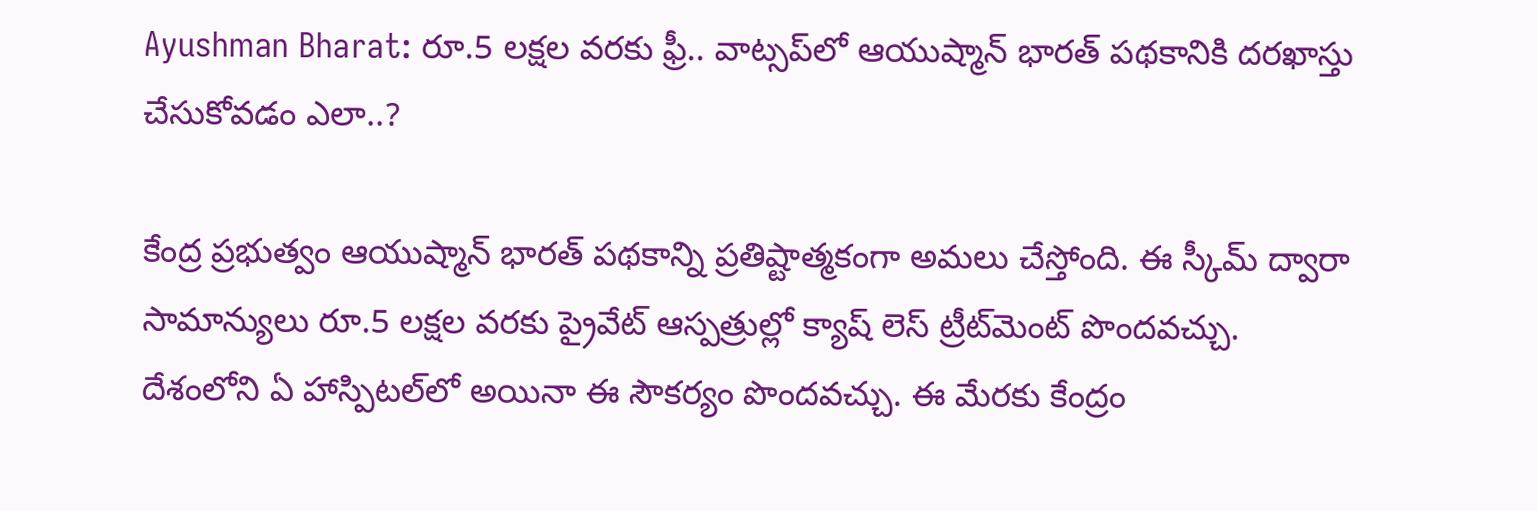Ayushman Bharat: రూ.5 లక్షల వరకు ఫ్రీ.. వాట్సప్‌లో ఆయుష్మాన్ భారత్ పథకానికి దరఖాస్తు చేసుకోవడం ఎలా..?

కేంద్ర ప్రభుత్వం ఆయుష్మాన్ భారత్ పథకాన్ని ప్రతిష్టాత్మకంగా అమలు చేస్తోంది. ఈ స్కీమ్ ద్వారా సామాన్యులు రూ.5 లక్షల వరకు ప్రైవేట్ ఆస్పత్రుల్లో క్యాష్ లెస్ ట్రీట్‌మెంట్ పొందవచ్చు. దేశంలోని ఏ హాస్పిటల్‌లో అయినా ఈ సౌకర్యం పొందవచ్చు. ఈ మేరకు కేంద్రం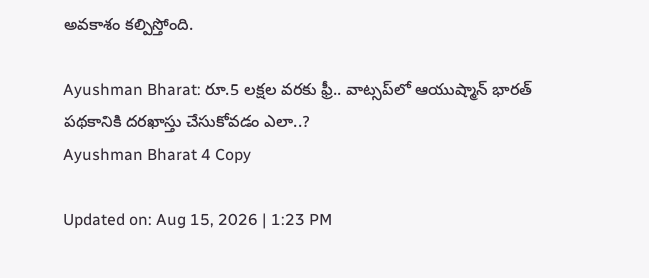అవకాశం కల్పిస్తోంది.

Ayushman Bharat: రూ.5 లక్షల వరకు ఫ్రీ.. వాట్సప్‌లో ఆయుష్మాన్ భారత్ పథకానికి దరఖాస్తు చేసుకోవడం ఎలా..?
Ayushman Bharat 4 Copy

Updated on: Aug 15, 2026 | 1:23 PM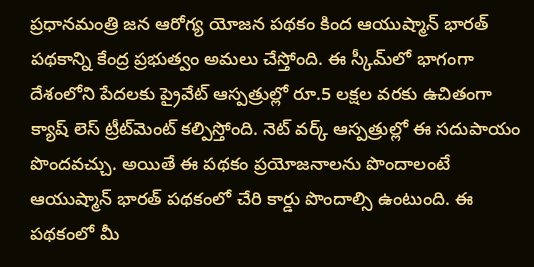ప్రధానమంత్రి జన ఆరోగ్య యోజన పథకం కింద ఆయుష్మాన్ భారత్ పథకాన్ని కేంద్ర ప్రభుత్వం అమలు చేస్తోంది. ఈ స్కీమ్‌లో భాగంగా దేశంలోని పేదలకు ప్రైవేట్ ఆస్పత్రుల్లో రూ.5 లక్షల వరకు ఉచితంగా క్యాష్ లెస్ ట్రీట్‌మెంట్ కల్పిస్తోంది. నెట్ వర్క్ ఆస్పత్రుల్లో ఈ సదుపాయం పొందవచ్చు. అయితే ఈ పథకం ప్రయోజనాలను పొందాలంటే ఆయుష్మాన్ భారత్ పథకంలో చేరి కార్డు పొందాల్సి ఉంటుంది. ఈ పథకంలో మీ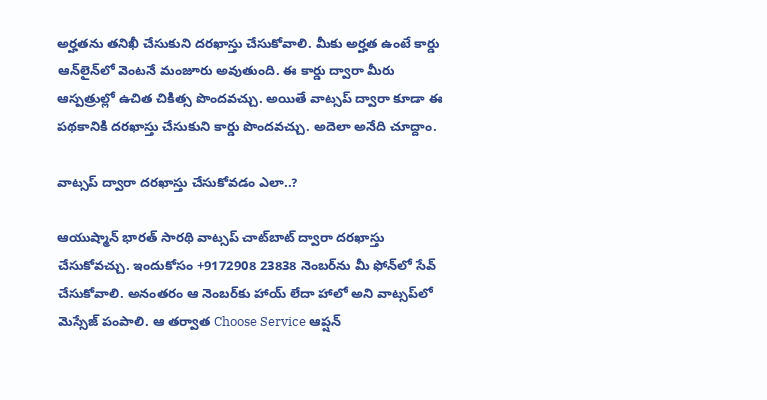అర్హతను తనిఖీ చేసుకుని దరఖాస్తు చేసుకోవాలి. మీకు అర్హత ఉంటే కార్డు ఆన్‌లైన్‌లో వెంటనే మంజూరు అవుతుంది. ఈ కార్డు ద్వారా మీరు ఆస్పత్రుల్లో ఉచిత చికిత్స పొందవచ్చు. అయితే వాట్సప్ ద్వారా కూడా ఈ పథకానికి దరఖాస్తు చేసుకుని కార్డు పొందవచ్చు. అదెలా అనేది చూద్దాం.

వాట్సప్ ద్వారా దరఖాస్తు చేసుకోవడం ఎలా..?

ఆయుష్మాన్ భారత్ సారథి వాట్సప్ చాట్‌బాట్ ద్వారా దరఖాస్తు చేసుకోవచ్చు. ఇందుకోసం +9172908 23838 నెంబర్‌ను మీ ఫోన్‌లో సేవ్ చేసుకోవాలి. అనంతరం ఆ నెంబర్‌కు హాయ్ లేదా హాలో అని వాట్సప్‌లో మెస్సేజ్ పంపాలి. ఆ తర్వాత Choose Service ఆప్షన్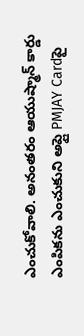ఎంచుకోవాలి. అనంతరం ఆయుష్మాన్ కార్డు ఎంపికను ఎంచుకుని అప్లై PMJAY Cardపై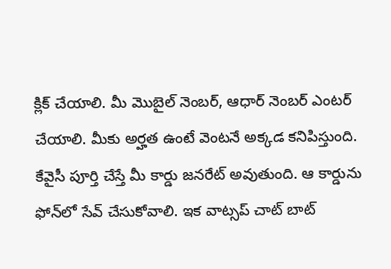క్లిక్ చేయాలి. మీ మొబైల్ నెంబర్, ఆధార్ నెంబర్ ఎంటర్ చేయాలి. మీకు అర్హత ఉంటే వెంటనే అక్కడ కనిపిస్తుంది. కేవైసీ పూర్తి చేస్తే మీ కార్డు జనరేట్ అవుతుంది. ఆ కార్డును ఫోన్‌లో సేవ్ చేసుకోవాలి. ఇక వాట్సప్ చాట్ బాట్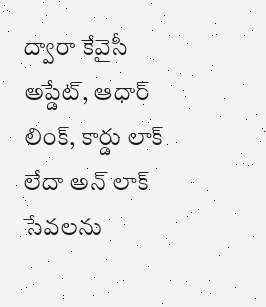ద్వారా కేవైసీ అప్డేట్, ఆధార్ లింక్, కార్డు లాక్ లేదా అన్ లాక్ సేవలను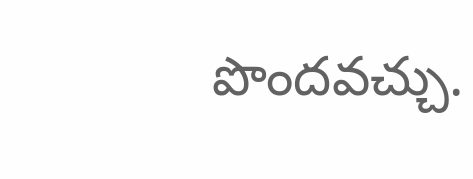పొందవచ్చు.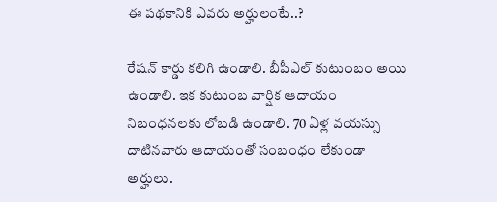ఈ పథకానికి ఎవరు అర్హులంటే..?

రేషన్ కార్డు కలిగి ఉండాలి. బీపీఎల్ కుటుంబం అయి ఉండాలి. ఇక కుటుంబ వార్షిక ఆదాయం నిబంధనలకు లోబడి ఉండాలి. 70 ఏళ్ల వయస్సు దాటినవారు ఆదాయంతో సంబంధం లేకుండా అర్హులు.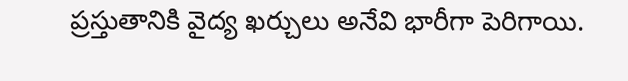ప్రస్తుతానికి వైద్య ఖర్చులు అనేవి భారీగా పెరిగాయి.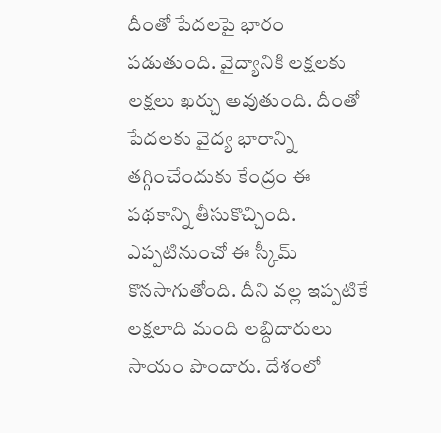దీంతో పేదలపై భారం పడుతుంది. వైద్యానికి లక్షలకు లక్షలు ఖర్చు అవుతుంది. దీంతో పేదలకు వైద్య భారాన్ని తగ్గించేందుకు కేంద్రం ఈ పథకాన్ని తీసుకొచ్చింది. ఎప్పటినుంచో ఈ స్కీమ్ కొనసాగుతోంది. దీని వల్ల ఇప్పటికే లక్షలాది మంది లబ్దిదారులు సాయం పొందారు. దేశంలో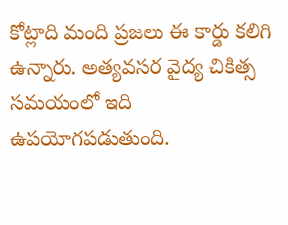కోట్లాది మంది ప్రజలు ఈ కార్డు కలిగి ఉన్నారు. అత్యవసర వైద్య చికిత్స సమయంలో ఇది ఉపయోగపడుతుంది.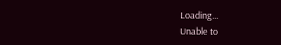Loading...
Unable to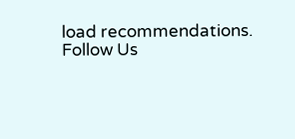load recommendations.
Follow Us